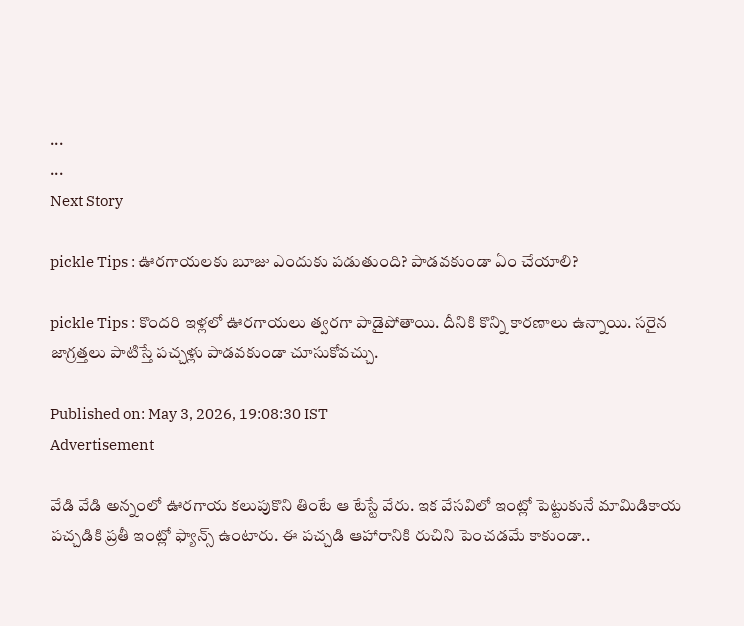...
...
Next Story

pickle Tips : ఊరగాయలకు బూజు ఎందుకు పడుతుంది? పాడవకుండా ఏం చేయాలి?

pickle Tips : కొందరి ఇళ్లలో ఊరగాయలు త్వరగా పాడైపోతాయి. దీనికి కొన్ని కారణాలు ఉన్నాయి. సరైన జాగ్రత్తలు పాటిస్తే పచ్చళ్లు పాడవకుండా చూసుకోవచ్చు.

Published on: May 3, 2026, 19:08:30 IST
Advertisement

వేడి వేడి అన్నంలో ఊరగాయ కలుపుకొని తింటే ఆ టేస్టే వేరు. ఇక వేసవిలో ఇంట్లో పెట్టుకునే మామిడికాయ పచ్చడికి ప్రతీ ఇంట్లో ఫ్యాన్స్ ఉంటారు. ఈ పచ్చడి ఆహారానికి రుచిని పెంచడమే కాకుండా..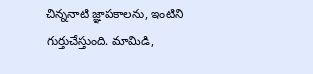చిన్ననాటి జ్ఞాపకాలను, ఇంటిని గుర్తుచేస్తుంది. మామిడి,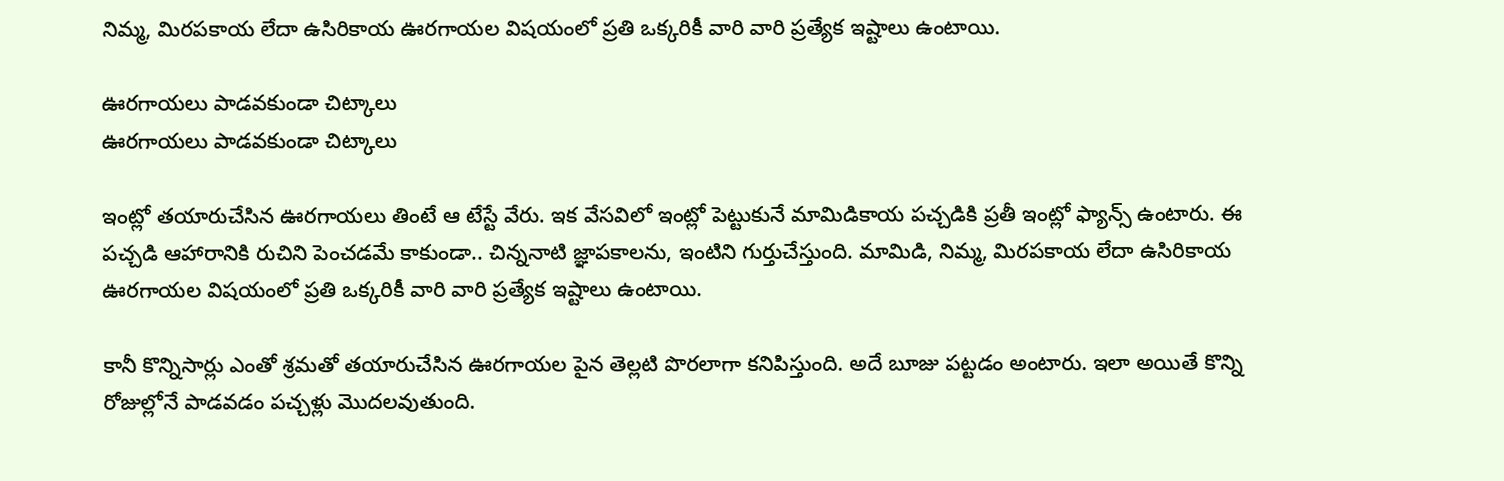నిమ్మ, మిరపకాయ లేదా ఉసిరికాయ ఊరగాయల విషయంలో ప్రతి ఒక్కరికీ వారి వారి ప్రత్యేక ఇష్టాలు ఉంటాయి.

ఊరగాయలు పాడవకుండా చిట్కాలు
ఊరగాయలు పాడవకుండా చిట్కాలు

ఇంట్లో తయారుచేసిన ఊరగాయలు తింటే ఆ టేస్టే వేరు. ఇక వేసవిలో ఇంట్లో పెట్టుకునే మామిడికాయ పచ్చడికి ప్రతీ ఇంట్లో ఫ్యాన్స్ ఉంటారు. ఈ పచ్చడి ఆహారానికి రుచిని పెంచడమే కాకుండా.. చిన్ననాటి జ్ఞాపకాలను, ఇంటిని గుర్తుచేస్తుంది. మామిడి, నిమ్మ, మిరపకాయ లేదా ఉసిరికాయ ఊరగాయల విషయంలో ప్రతి ఒక్కరికీ వారి వారి ప్రత్యేక ఇష్టాలు ఉంటాయి.

కానీ కొన్నిసార్లు ఎంతో శ్రమతో తయారుచేసిన ఊరగాయల పైన తెల్లటి పొరలాగా కనిపిస్తుంది. అదే బూజు పట్టడం అంటారు. ఇలా అయితే కొన్ని రోజుల్లోనే పాడవడం పచ్చళ్లు మెుదలవుతుంది.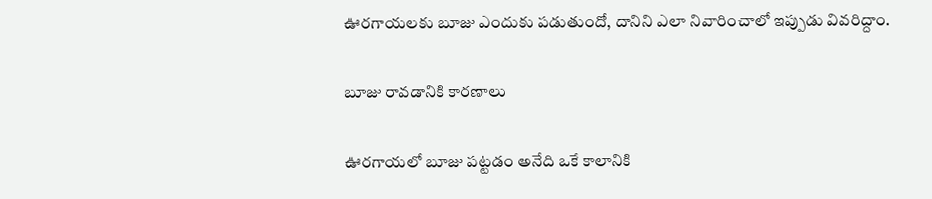ఊరగాయలకు బూజు ఎందుకు పడుతుందో, దానిని ఎలా నివారించాలో ఇప్పుడు వివరిద్దాం.

బూజు రావడానికి కారణాలు

ఊరగాయలో బూజు పట్టడం అనేది ఒకే కాలానికి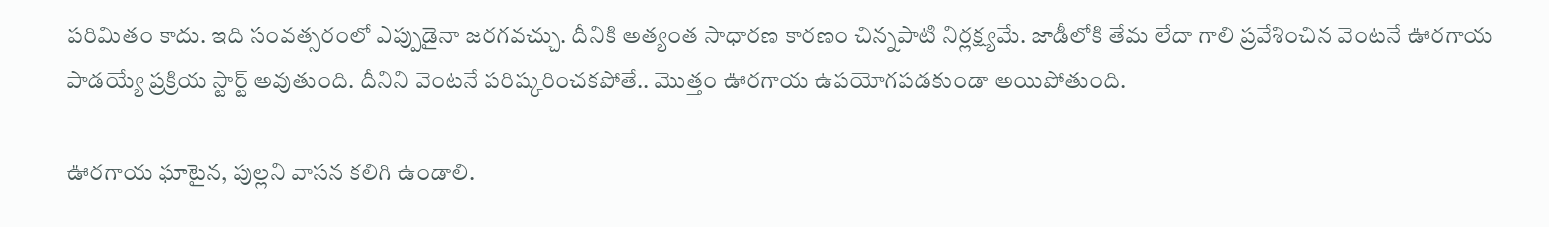పరిమితం కాదు. ఇది సంవత్సరంలో ఎప్పుడైనా జరగవచ్చు. దీనికి అత్యంత సాధారణ కారణం చిన్నపాటి నిర్లక్ష్యమే. జాడీలోకి తేమ లేదా గాలి ప్రవేశించిన వెంటనే ఊరగాయ పాడయ్యే ప్రక్రియ స్టార్ట్ అవుతుంది. దీనిని వెంటనే పరిష్కరించకపోతే.. మొత్తం ఊరగాయ ఉపయోగపడకుండా అయిపోతుంది.

ఊరగాయ ఘాటైన, పుల్లని వాసన కలిగి ఉండాలి.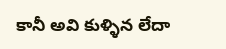కానీ అవి కుళ్ళిన లేదా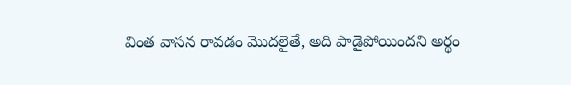వింత వాసన రావడం మొదలైతే, అది పాడైపోయిందని అర్థం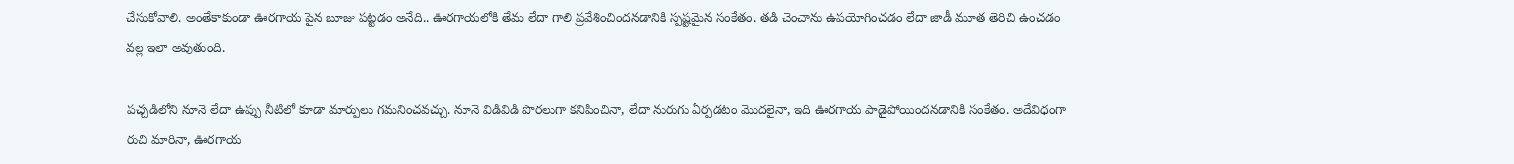చేసుకోవాలి. అంతేకాకుండా ఊరగాయ పైన బూజు పట్టడం అనేది.. ఊరగాయలోకి తేమ లేదా గాలి ప్రవేశించిందనడానికి స్పష్టమైన సంకేతం. తడి చెంచాను ఉపయోగించడం లేదా జాడీ మూత తెరిచి ఉంచడం వల్ల ఇలా అవుతుంది.

పచ్చడిలోని నూనె లేదా ఉప్పు నీటిలో కూడా మార్పులు గమనించవచ్చు. నూనె విడివిడి పొరలుగా కనిపించినా, లేదా నురుగు ఏర్పడటం మొదలైనా, ఇది ఊరగాయ పాడైపోయిందనడానికి సంకేతం. అదేవిధంగా రుచి మారినా, ఊరగాయ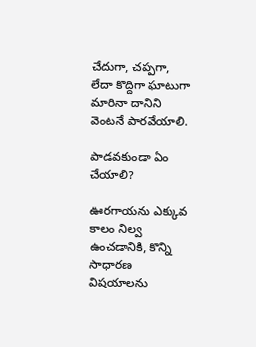చేదుగా, చప్పగా, లేదా కొద్దిగా ఘాటుగా మారినా దానిని వెంటనే పారవేయాలి.

పాడవకుండా ఏం చేయాలి?

ఊరగాయను ఎక్కువ కాలం నిల్వ ఉంచడానికి, కొన్ని సాధారణ విషయాలను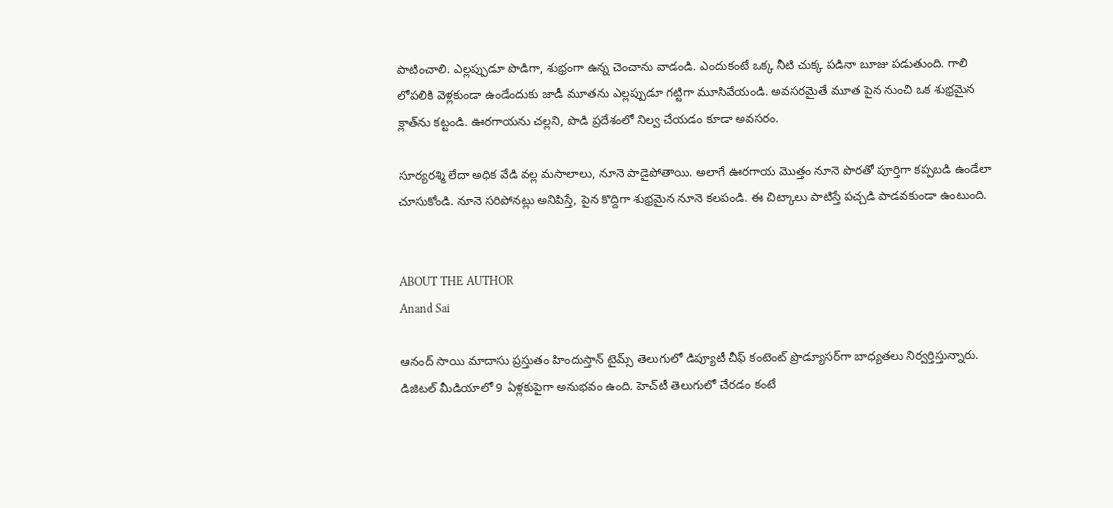పాటించాలి. ఎల్లప్పుడూ పొడిగా, శుభ్రంగా ఉన్న చెంచాను వాడండి. ఎందుకంటే ఒక్క నీటి చుక్క పడినా బూజు పడుతుంది. గాలి లోపలికి వెళ్లకుండా ఉండేందుకు జాడీ మూతను ఎల్లప్పుడూ గట్టిగా మూసివేయండి. అవసరమైతే మూత పైన నుంచి ఒక శుభ్రమైన క్లాత్‌ను కట్టండి. ఊరగాయను చల్లని, పొడి ప్రదేశంలో నిల్వ చేయడం కూడా అవసరం.

సూర్యరశ్మి లేదా అధిక వేడి వల్ల మసాలాలు, నూనె పాడైపోతాయి. అలాగే ఊరగాయ మొత్తం నూనె పొరతో పూర్తిగా కప్పబడి ఉండేలా చూసుకోండి. నూనె సరిపోనట్లు అనిపిస్తే, పైన కొద్దిగా శుభ్రమైన నూనె కలపండి. ఈ చిట్కాలు పాటిస్తే పచ్చడి పాడవకుండా ఉంటుంది.


ABOUT THE AUTHOR
Anand Sai

ఆనంద్ సాయి మాదాసు ప్రస్తుతం హిందుస్తాన్ టైమ్స్ తెలుగులో డిప్యూటీ చీఫ్ కంటెంట్ ప్రొడ్యూసర్‌గా బాధ్యతలు నిర్వర్తిస్తున్నారు. డిజిటల్ మీడియాలో 9 ఏళ్లకుపైగా అనుభవం ఉంది. హెచ్‌టీ తెలుగులో చేరడం కంటే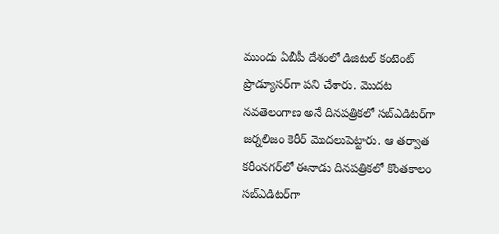ముందు ఏబీపీ దేశంలో డిజిటల్ కంటెంట్ ప్రొడ్యూసర్‌గా పని చేశారు. మెుదట నవతెలంగాణ అనే దినపత్రికలో సబ్ఎడిటర్‌గా జర్నలిజం కెరీర్ మెుదలుపెట్టారు. ఆ తర్వాత కరీంనగర్‌లో ఈనాడు దినపత్రికలో కొంతకాలం సబ్‌ఎడిటర్‌గా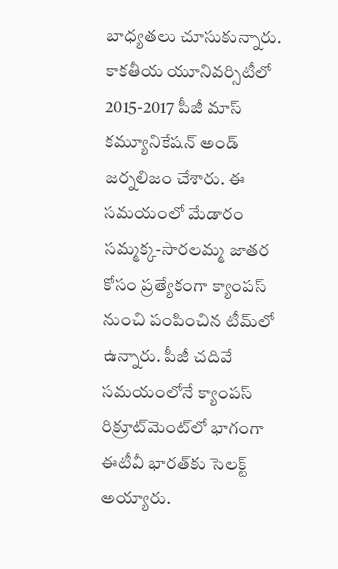బాధ్యతలు చూసుకున్నారు. కాకతీయ యూనివర్సిటీలో 2015-2017 పీజీ మాస్ కమ్యూనికేషన్ అండ్ జర్నలిజం చేశారు. ఈ సమయంలో మేడారం సమ్మక్క-సారలమ్మ జాతర కోసం ప్రత్యేకంగా క్యాంపస్ నుంచి పంపించిన టీమ్‌లో ఉన్నారు. పీజీ చదివే సమయంలోనే క్యాంపస్ రిక్రూట్‌మెంట్‌లో భాగంగా ఈటీవీ భారత్‌కు సెలక్ట్ అయ్యారు.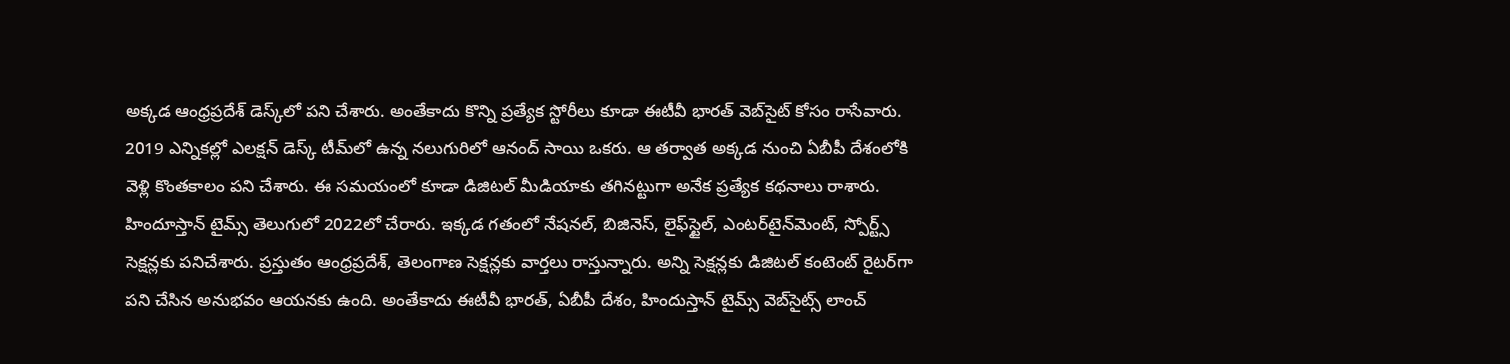అక్కడ ఆంధ్రప్రదేశ్‌ డెస్క్‌లో పని చేశారు. అంతేకాదు కొన్ని ప్రత్యేక స్టోరీలు కూడా ఈటీవీ భారత్ వెబ్‌సైట్ కోసం రాసేవారు. 2019 ఎన్నికల్లో ఎలక్షన్ డెస్క్‌ టీమ్‌లో ఉన్న నలుగురిలో ఆనంద్ సాయి ఒకరు. ఆ తర్వాత అక్కడ నుంచి ఏబీపీ దేశంలోకి వెళ్లి కొంతకాలం పని చేశారు. ఈ సమయంలో కూడా డిజిటల్ మీడియాకు తగినట్టుగా అనేక ప్రత్యేక కథనాలు రాశారు. హిందూస్తాన్ టైమ్స్‌ తెలుగులో 2022లో చేరారు. ఇక్కడ గతంలో నేషనల్, బిజినెస్, లైఫ్‌స్టైల్, ఎంటర్‌టైన్‌మెంట్‌, స్పోర్ట్స్‌ సెక్షన్లకు పనిచేశారు. ప్రస్తుతం ఆంధ్రప్రదేశ్, తెలంగాణ సెక్షన్లకు వార్తలు రాస్తున్నారు. అన్ని సెక్షన్లకు డిజిటల్ కంటెంట్ రైటర్‌గా పని చేసిన అనుభవం ఆయనకు ఉంది. అంతేకాదు ఈటీవీ భారత్, ఏబీపీ దేశం, హిందుస్తాన్ టైమ్స్ వెబ్‌సైట్స్ లాంచ్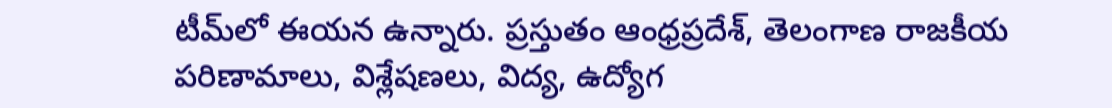టీమ్‌లో ఈయన ఉన్నారు. ప్రస్తుతం ఆంధ్రప్రదేశ్, తెలంగాణ రాజకీయ పరిణామాలు, విశ్లేషణలు, విద్య, ఉద్యోగ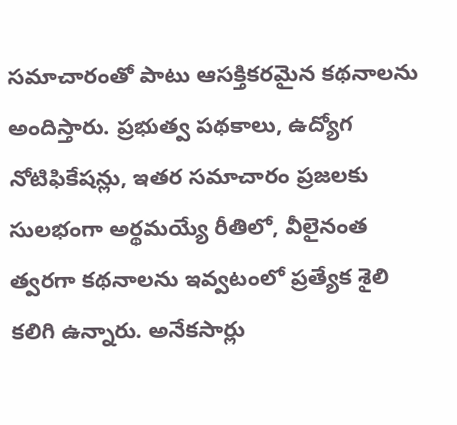సమాచారంతో పాటు ఆసక్తికరమైన కథనాలను అందిస్తారు. ప్రభుత్వ పథకాలు, ఉద్యోగ నోటిఫికేషన్లు, ఇతర సమాచారం ప్రజలకు సులభంగా అర్థమయ్యే రీతిలో, వీలైనంత త్వరగా కథనాలను ఇవ్వటంలో ప్రత్యేక శైలి కలిగి ఉన్నారు. అనేకసార్లు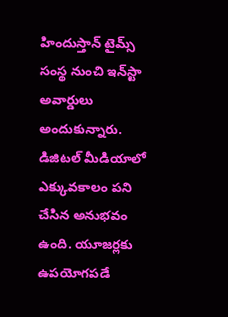హిందుస్తాన్ టైమ్స్ సంస్థ నుంచి ఇన్‌స్టా అవార్డులు అందుకున్నారు. డిజిటల్ మీడియాలో ఎక్కువకాలం పని చేసిన అనుభవం ఉంది. యూజర్లకు ఉపయోగపడే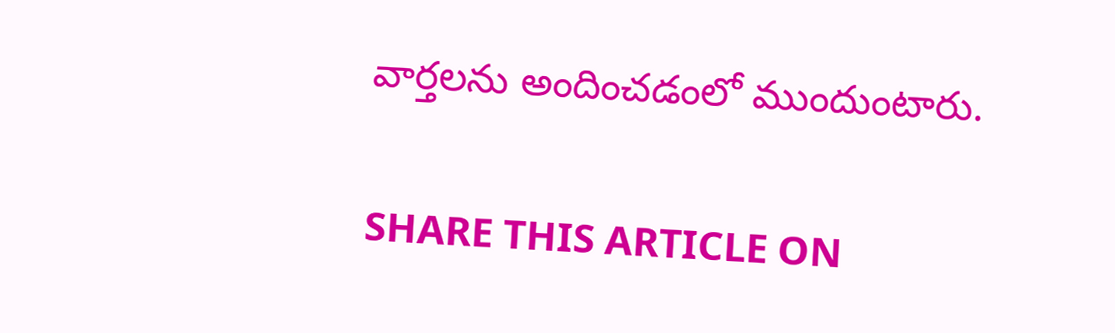వార్తలను అందించడంలో ముందుంటారు.

SHARE THIS ARTICLE ON